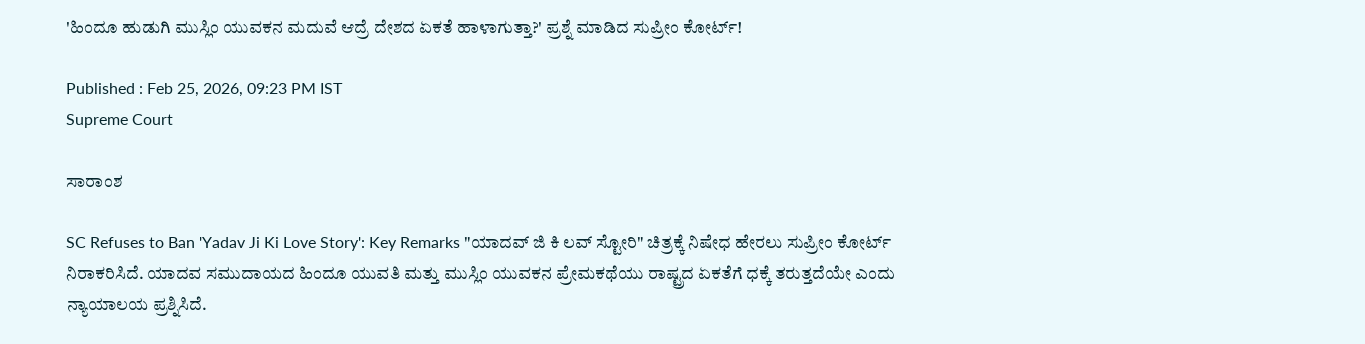'ಹಿಂದೂ ಹುಡುಗಿ ಮುಸ್ಲಿಂ ಯುವಕನ ಮದುವೆ ಆದ್ರೆ ದೇಶದ ಏಕತೆ ಹಾಳಾಗುತ್ತಾ?' ಪ್ರಶ್ನೆ ಮಾಡಿದ ಸುಪ್ರೀಂ ಕೋರ್ಟ್‌!

Published : Feb 25, 2026, 09:23 PM IST
Supreme Court

ಸಾರಾಂಶ

SC Refuses to Ban 'Yadav Ji Ki Love Story': Key Remarks "ಯಾದವ್ ಜಿ ಕಿ ಲವ್ ಸ್ಟೋರಿ" ಚಿತ್ರಕ್ಕೆ ನಿಷೇಧ ಹೇರಲು ಸುಪ್ರೀಂ ಕೋರ್ಟ್ ನಿರಾಕರಿಸಿದೆ. ಯಾದವ ಸಮುದಾಯದ ಹಿಂದೂ ಯುವತಿ ಮತ್ತು ಮುಸ್ಲಿಂ ಯುವಕನ ಪ್ರೇಮಕಥೆಯು ರಾಷ್ಟ್ರದ ಏಕತೆಗೆ ಧಕ್ಕೆ ತರುತ್ತದೆಯೇ ಎಂದು ನ್ಯಾಯಾಲಯ ಪ್ರಶ್ನಿಸಿದೆ.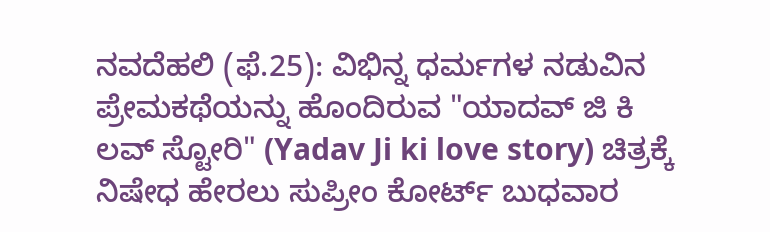ನವದೆಹಲಿ (ಫೆ.25): ವಿಭಿನ್ನ ಧರ್ಮಗಳ ನಡುವಿನ ಪ್ರೇಮಕಥೆಯನ್ನು ಹೊಂದಿರುವ "ಯಾದವ್ ಜಿ ಕಿ ಲವ್ ಸ್ಟೋರಿ" (Yadav Ji ki love story) ಚಿತ್ರಕ್ಕೆ ನಿಷೇಧ ಹೇರಲು ಸುಪ್ರೀಂ ಕೋರ್ಟ್ ಬುಧವಾರ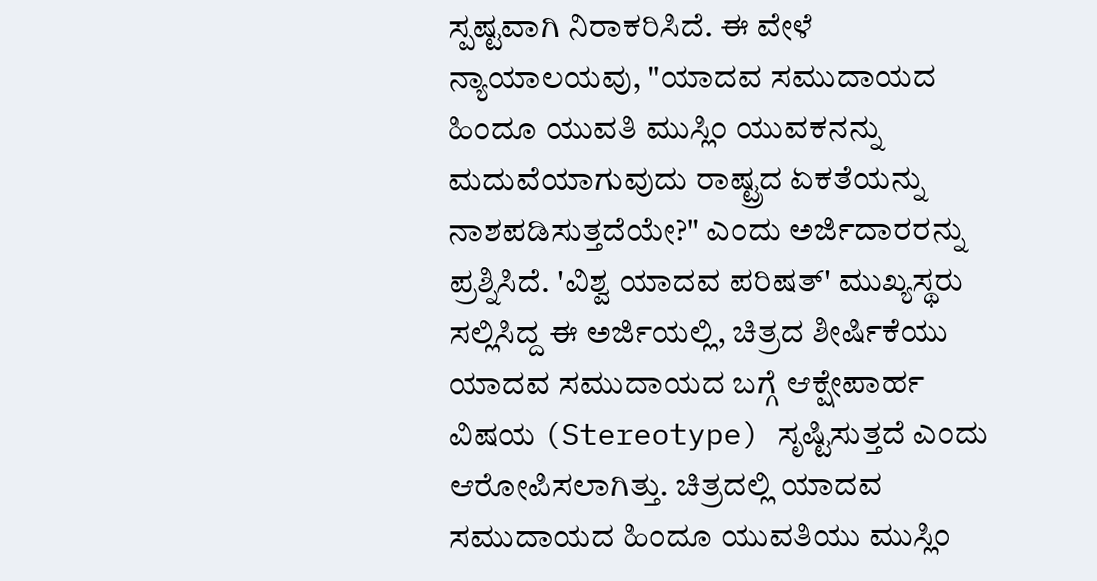ಸ್ಪಷ್ಟವಾಗಿ ನಿರಾಕರಿಸಿದೆ. ಈ ವೇಳೆ ನ್ಯಾಯಾಲಯವು, "ಯಾದವ ಸಮುದಾಯದ ಹಿಂದೂ ಯುವತಿ ಮುಸ್ಲಿಂ ಯುವಕನನ್ನು ಮದುವೆಯಾಗುವುದು ರಾಷ್ಟ್ರದ ಏಕತೆಯನ್ನು ನಾಶಪಡಿಸುತ್ತದೆಯೇ?" ಎಂದು ಅರ್ಜಿದಾರರನ್ನು ಪ್ರಶ್ನಿಸಿದೆ. 'ವಿಶ್ವ ಯಾದವ ಪರಿಷತ್' ಮುಖ್ಯಸ್ಥರು ಸಲ್ಲಿಸಿದ್ದ ಈ ಅರ್ಜಿಯಲ್ಲಿ, ಚಿತ್ರದ ಶೀರ್ಷಿಕೆಯು ಯಾದವ ಸಮುದಾಯದ ಬಗ್ಗೆ ಆಕ್ಷೇಪಾರ್ಹ ವಿಷಯ (Stereotype) ಸೃಷ್ಟಿಸುತ್ತದೆ ಎಂದು ಆರೋಪಿಸಲಾಗಿತ್ತು. ಚಿತ್ರದಲ್ಲಿ ಯಾದವ ಸಮುದಾಯದ ಹಿಂದೂ ಯುವತಿಯು ಮುಸ್ಲಿಂ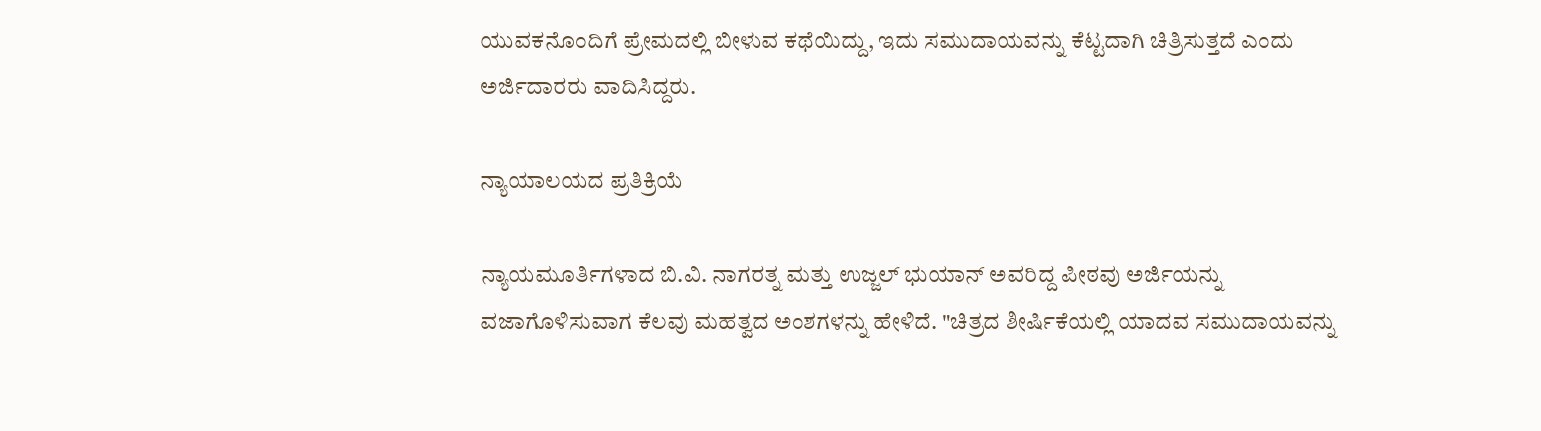ಯುವಕನೊಂದಿಗೆ ಪ್ರೇಮದಲ್ಲಿ ಬೀಳುವ ಕಥೆಯಿದ್ದು, ಇದು ಸಮುದಾಯವನ್ನು ಕೆಟ್ಟದಾಗಿ ಚಿತ್ರಿಸುತ್ತದೆ ಎಂದು ಅರ್ಜಿದಾರರು ವಾದಿಸಿದ್ದರು.

ನ್ಯಾಯಾಲಯದ ಪ್ರತಿಕ್ರಿಯೆ

ನ್ಯಾಯಮೂರ್ತಿಗಳಾದ ಬಿ.ವಿ. ನಾಗರತ್ನ ಮತ್ತು ಉಜ್ಜಲ್ ಭುಯಾನ್ ಅವರಿದ್ದ ಪೀಠವು ಅರ್ಜಿಯನ್ನು ವಜಾಗೊಳಿಸುವಾಗ ಕೆಲವು ಮಹತ್ವದ ಅಂಶಗಳನ್ನು ಹೇಳಿದೆ. "ಚಿತ್ರದ ಶೀರ್ಷಿಕೆಯಲ್ಲಿ ಯಾದವ ಸಮುದಾಯವನ್ನು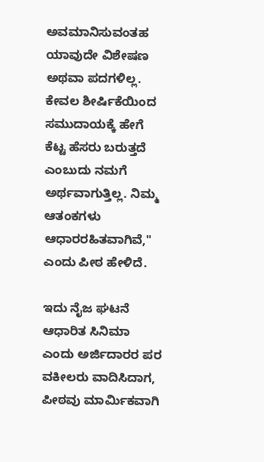ಅವಮಾನಿಸುವಂತಹ ಯಾವುದೇ ವಿಶೇಷಣ ಅಥವಾ ಪದಗಳಿಲ್ಲ. ಕೇವಲ ಶೀರ್ಷಿಕೆಯಿಂದ ಸಮುದಾಯಕ್ಕೆ ಹೇಗೆ ಕೆಟ್ಟ ಹೆಸರು ಬರುತ್ತದೆ ಎಂಬುದು ನಮಗೆ ಅರ್ಥವಾಗುತ್ತಿಲ್ಲ. ನಿಮ್ಮ ಆತಂಕಗಳು ಆಧಾರರಹಿತವಾಗಿವೆ," ಎಂದು ಪೀಠ ಹೇಳಿದೆ.

ಇದು ನೈಜ ಘಟನೆ ಆಧಾರಿತ ಸಿನಿಮಾ ಎಂದು ಅರ್ಜಿದಾರರ ಪರ ವಕೀಲರು ವಾದಿಸಿದಾಗ, ಪೀಠವು ಮಾರ್ಮಿಕವಾಗಿ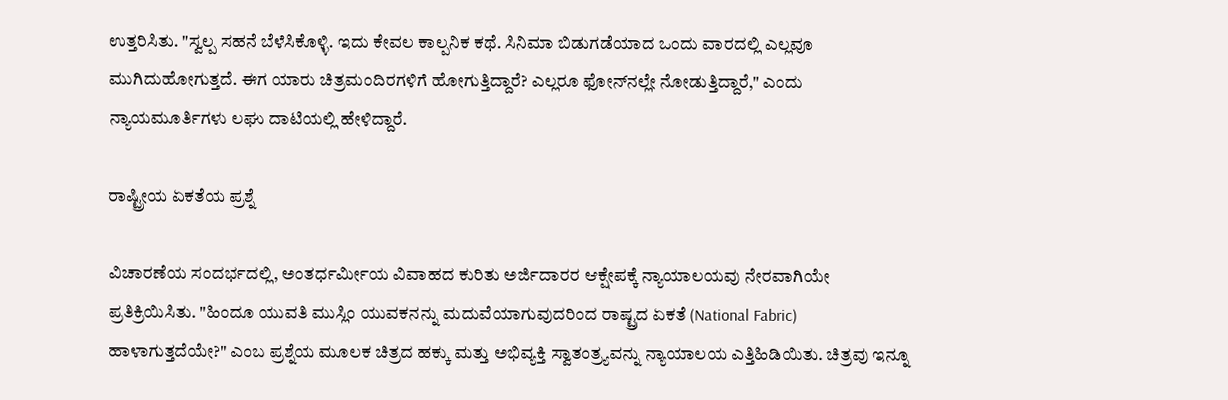ಉತ್ತರಿಸಿತು. "ಸ್ವಲ್ಪ ಸಹನೆ ಬೆಳೆಸಿಕೊಳ್ಳಿ. ಇದು ಕೇವಲ ಕಾಲ್ಪನಿಕ ಕಥೆ. ಸಿನಿಮಾ ಬಿಡುಗಡೆಯಾದ ಒಂದು ವಾರದಲ್ಲಿ ಎಲ್ಲವೂ ಮುಗಿದುಹೋಗುತ್ತದೆ. ಈಗ ಯಾರು ಚಿತ್ರಮಂದಿರಗಳಿಗೆ ಹೋಗುತ್ತಿದ್ದಾರೆ? ಎಲ್ಲರೂ ಫೋನ್‌ನಲ್ಲೇ ನೋಡುತ್ತಿದ್ದಾರೆ," ಎಂದು ನ್ಯಾಯಮೂರ್ತಿಗಳು ಲಘು ದಾಟಿಯಲ್ಲಿ ಹೇಳಿದ್ದಾರೆ.

ರಾಷ್ಟ್ರೀಯ ಏಕತೆಯ ಪ್ರಶ್ನೆ

ವಿಚಾರಣೆಯ ಸಂದರ್ಭದಲ್ಲಿ, ಅಂತರ್ಧರ್ಮೀಯ ವಿವಾಹದ ಕುರಿತು ಅರ್ಜಿದಾರರ ಆಕ್ಷೇಪಕ್ಕೆ ನ್ಯಾಯಾಲಯವು ನೇರವಾಗಿಯೇ ಪ್ರತಿಕ್ರಿಯಿಸಿತು. "ಹಿಂದೂ ಯುವತಿ ಮುಸ್ಲಿಂ ಯುವಕನನ್ನು ಮದುವೆಯಾಗುವುದರಿಂದ ರಾಷ್ಟ್ರದ ಏಕತೆ (National Fabric) ಹಾಳಾಗುತ್ತದೆಯೇ?" ಎಂಬ ಪ್ರಶ್ನೆಯ ಮೂಲಕ ಚಿತ್ರದ ಹಕ್ಕು ಮತ್ತು ಅಭಿವ್ಯಕ್ತಿ ಸ್ವಾತಂತ್ರ್ಯವನ್ನು ನ್ಯಾಯಾಲಯ ಎತ್ತಿಹಿಡಿಯಿತು. ಚಿತ್ರವು ಇನ್ನೂ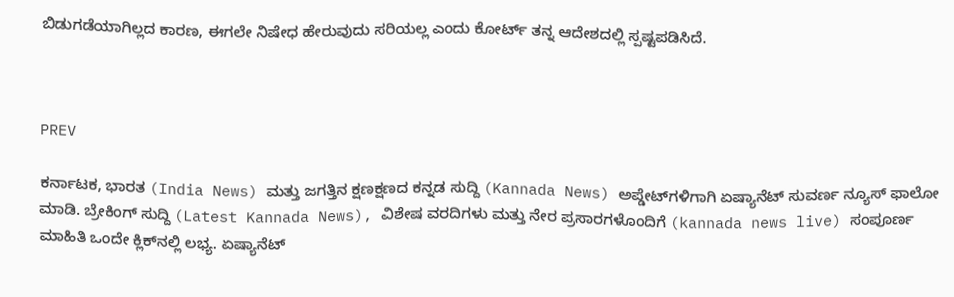ಬಿಡುಗಡೆಯಾಗಿಲ್ಲದ ಕಾರಣ, ಈಗಲೇ ನಿಷೇಧ ಹೇರುವುದು ಸರಿಯಲ್ಲ ಎಂದು ಕೋರ್ಟ್ ತನ್ನ ಆದೇಶದಲ್ಲಿ ಸ್ಪಷ್ಟಪಡಿಸಿದೆ.



PREV

ಕರ್ನಾಟಕ, ಭಾರತ (India News) ಮತ್ತು ಜಗತ್ತಿನ ಕ್ಷಣಕ್ಷಣದ ಕನ್ನಡ ಸುದ್ದಿ (Kannada News) ಅಪ್ಡೇಟ್‌ಗಳಿಗಾಗಿ ಏಷ್ಯಾನೆಟ್ ಸುವರ್ಣ ನ್ಯೂಸ್‌ ಫಾಲೋ ಮಾಡಿ. ಬ್ರೇಕಿಂಗ್ ಸುದ್ದಿ (Latest Kannada News), ವಿಶೇಷ ವರದಿಗಳು ಮತ್ತು ನೇರ ಪ್ರಸಾರಗಳೊಂದಿಗೆ (kannada news live) ಸಂಪೂರ್ಣ ಮಾಹಿತಿ ಒಂದೇ ಕ್ಲಿಕ್‌ನಲ್ಲಿ ಲಭ್ಯ. ಏಷ್ಯಾನೆಟ್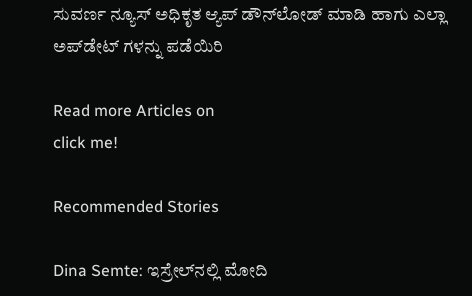ಸುವರ್ಣ ನ್ಯೂಸ್ ಅಧಿಕೃತ ಆ್ಯಪ್ ಡೌನ್‌ಲೋಡ್ ಮಾಡಿ ಹಾಗು ಎಲ್ಲಾ ಅಪ್‌ಡೇಟ್ ಗಳನ್ನು ಪಡೆಯಿರಿ

Read more Articles on
click me!

Recommended Stories

Dina Semte: ಇಸ್ರೇಲ್‌ನಲ್ಲಿ ಮೋದಿ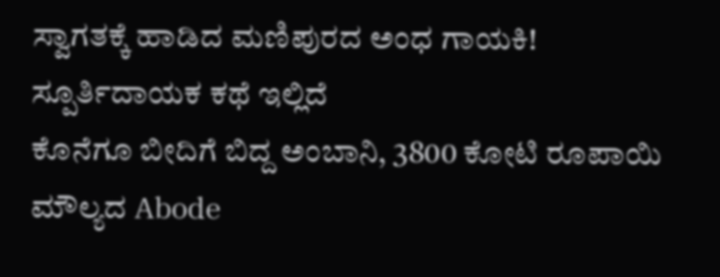ಸ್ವಾಗತಕ್ಕೆ ಹಾಡಿದ ಮಣಿಪುರದ ಅಂಧ ಗಾಯಕಿ! ಸ್ಪೂರ್ತಿದಾಯಕ ಕಥೆ ಇಲ್ಲಿದೆ
ಕೊನೆಗೂ ಬೀದಿಗೆ ಬಿದ್ದ ಅಂಬಾನಿ, 3800 ಕೋಟಿ ರೂಪಾಯಿ ಮೌಲ್ಯದ Abode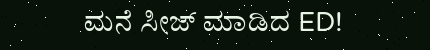ಮನೆ ಸೀಜ್‌ ಮಾಡಿದ ED!